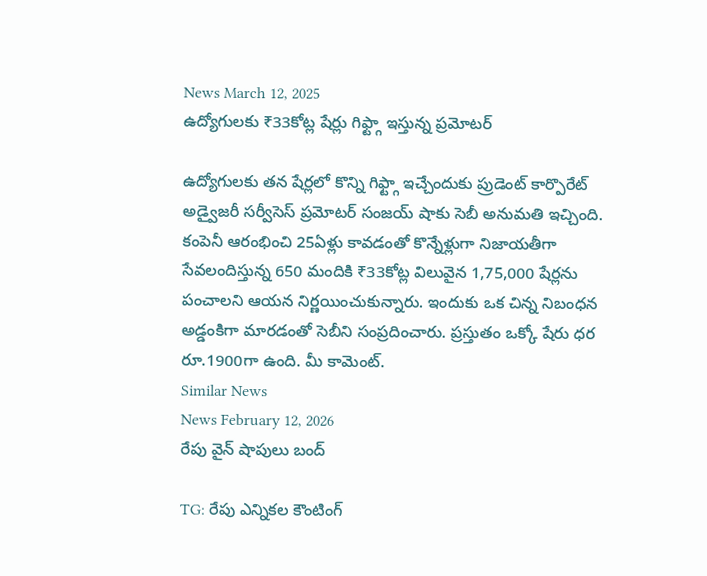News March 12, 2025
ఉద్యోగులకు ₹33కోట్ల షేర్లు గిఫ్ట్గా ఇస్తున్న ప్రమోటర్

ఉద్యోగులకు తన షేర్లలో కొన్ని గిఫ్ట్గా ఇచ్చేందుకు ప్రుడెంట్ కార్పొరేట్ అడ్వైజరీ సర్వీసెస్ ప్రమోటర్ సంజయ్ షాకు సెబీ అనుమతి ఇచ్చింది. కంపెనీ ఆరంభించి 25ఏళ్లు కావడంతో కొన్నేళ్లుగా నిజాయతీగా సేవలందిస్తున్న 650 మందికి ₹33కోట్ల విలువైన 1,75,000 షేర్లను పంచాలని ఆయన నిర్ణయించుకున్నారు. ఇందుకు ఒక చిన్న నిబంధన అడ్డంకిగా మారడంతో సెబీని సంప్రదించారు. ప్రస్తుతం ఒక్కో షేరు ధర రూ.1900గా ఉంది. మీ కామెంట్.
Similar News
News February 12, 2026
రేపు వైన్ షాపులు బంద్

TG: రేపు ఎన్నికల కౌంటింగ్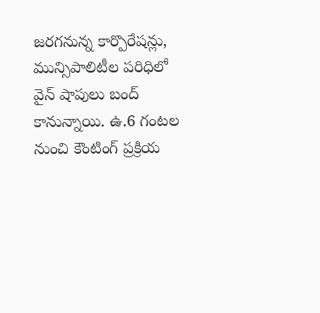జరగనున్న కార్పొరేషన్లు, మున్సిపాలిటీల పరిధిలో వైన్ షాపులు బంద్ కానున్నాయి. ఉ.6 గంటల నుంచి కౌంటింగ్ ప్రక్రియ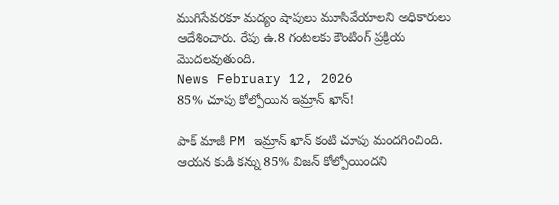ముగిసేవరకూ మద్యం షాపులు మూసివేయాలని అధికారులు ఆదేశించారు. రేపు ఉ.8 గంటలకు కౌంటింగ్ ప్రక్రియ మొదలవుతుంది.
News February 12, 2026
85% చూపు కోల్పోయిన ఇమ్రాన్ ఖాన్!

పాక్ మాజీ PM ఇమ్రాన్ ఖాన్ కంటి చూపు మందగించింది. ఆయన కుడి కన్ను 85% విజన్ కోల్పోయిందని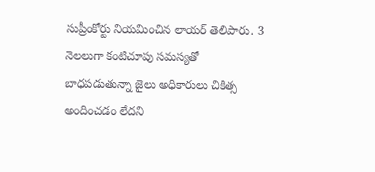సుప్రీంకోర్టు నియమించిన లాయర్ తెలిపారు. 3 నెలలుగా కంటిచూపు సమస్యతో బాధపడుతున్నా జైలు అధికారులు చికిత్స అందించడం లేదని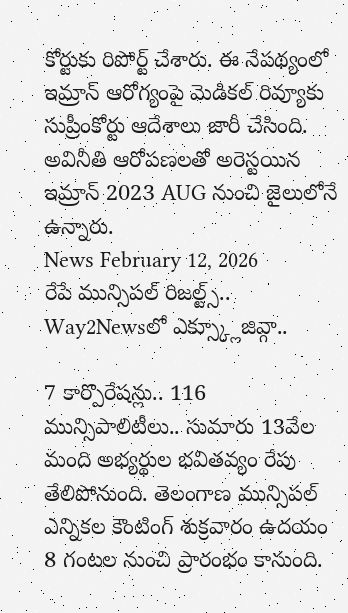కోర్టుకు రిపోర్ట్ చేశారు. ఈ నేపథ్యంలో ఇమ్రాన్ ఆరోగ్యంపై మెడికల్ రివ్యూకు సుప్రీంకోర్టు ఆదేశాలు జారీ చేసింది. అవినీతి ఆరోపణలతో అరెస్టయిన ఇమ్రాన్ 2023 AUG నుంచి జైలులోనే ఉన్నారు.
News February 12, 2026
రేపే మున్సిపల్ రిజల్ట్స్.. Way2Newsలో ఎక్స్క్లూజివ్గా..

7 కార్పొరేషన్లు.. 116 మున్సిపాలిటీలు.. సుమారు 13వేల మంది అభ్యర్థుల భవితవ్యం రేపు తేలిపోనుంది. తెలంగాణ మున్సిపల్ ఎన్నికల కౌంటింగ్ శుక్రవారం ఉదయం 8 గంటల నుంచి ప్రారంభం కానుంది.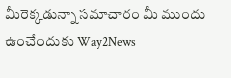మీరెక్కడున్నా సమాచారం మీ ముందు ఉంచేందుకు Way2News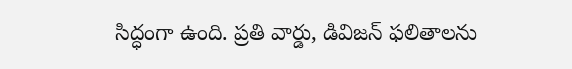సిద్ధంగా ఉంది. ప్రతి వార్డు, డివిజన్ ఫలితాలను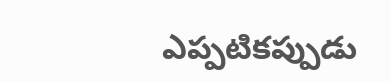ఎప్పటికప్పుడు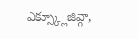ఎక్స్క్లూజివ్గా,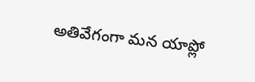అతివేగంగా మన యాప్లో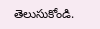తెలుసుకోండి.